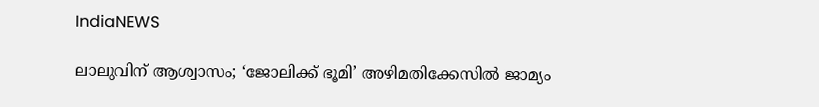IndiaNEWS

ലാലുവിന് ആശ്വാസം; ‘ജോലിക്ക് ഭൂമി’ അഴിമതിക്കേസില്‍ ജാമ്യം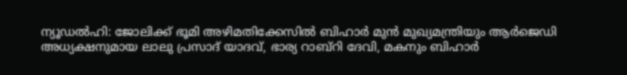ന്യൂഡല്‍ഹി: ജോലിക്ക് ഭൂമി അഴിമതിക്കേസില്‍ ബിഹാര്‍ മുന്‍ മുഖ്യമന്ത്രിയും ആര്‍ജെഡി അധ്യക്ഷനുമായ ലാലു പ്രസാദ് യാദവ്, ഭാര്യ റാബ്റി ദേവി, മകനും ബിഹാര്‍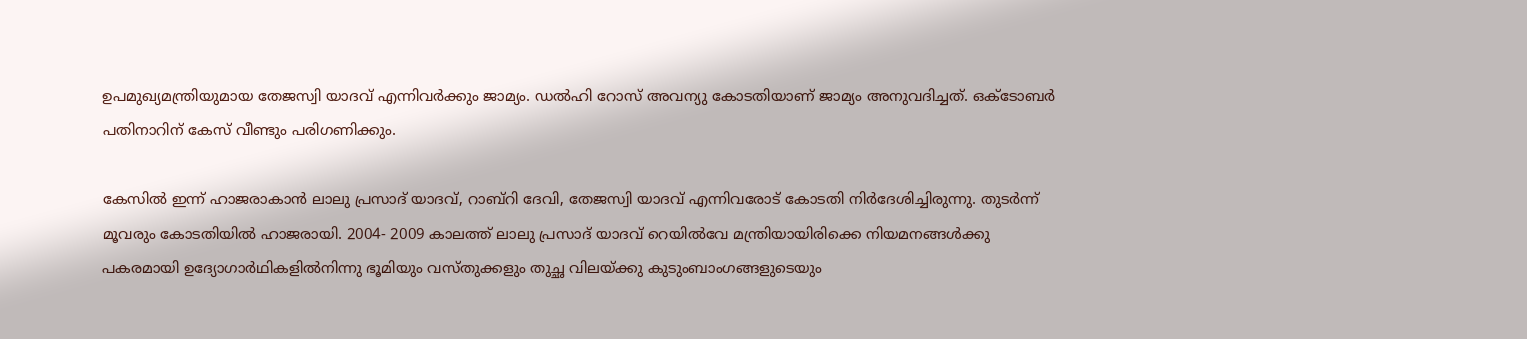ഉപമുഖ്യമന്ത്രിയുമായ തേജസ്വി യാദവ് എന്നിവര്‍ക്കും ജാമ്യം. ഡല്‍ഹി റോസ് അവന്യു കോടതിയാണ് ജാമ്യം അനുവദിച്ചത്. ഒക്ടോബര്‍ പതിനാറിന് കേസ് വീണ്ടും പരിഗണിക്കും.

കേസില്‍ ഇന്ന് ഹാജരാകാന്‍ ലാലു പ്രസാദ് യാദവ്, റാബ്റി ദേവി, തേജസ്വി യാദവ് എന്നിവരോട് കോടതി നിര്‍ദേശിച്ചിരുന്നു. തുടര്‍ന്ന് മൂവരും കോടതിയില്‍ ഹാജരായി. 2004- 2009 കാലത്ത് ലാലു പ്രസാദ് യാദവ് റെയില്‍വേ മന്ത്രിയായിരിക്കെ നിയമനങ്ങള്‍ക്കു പകരമായി ഉദ്യോഗാര്‍ഥികളില്‍നിന്നു ഭൂമിയും വസ്തുക്കളും തുച്ഛ വിലയ്ക്കു കുടുംബാംഗങ്ങളുടെയും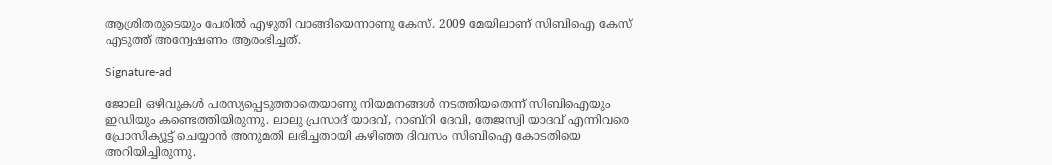ആശ്രിതരുടെയും പേരില്‍ എഴുതി വാങ്ങിയെന്നാണു കേസ്. 2009 മേയിലാണ് സിബിഐ കേസ് എടുത്ത് അന്വേഷണം ആരംഭിച്ചത്.

Signature-ad

ജോലി ഒഴിവുകള്‍ പരസ്യപ്പെടുത്താതെയാണു നിയമനങ്ങള്‍ നടത്തിയതെന്ന് സിബിഐയും ഇഡിയും കണ്ടെത്തിയിരുന്നു. ലാലു പ്രസാദ് യാദവ്, റാബ്റി ദേവി, തേജസ്വി യാദവ് എന്നിവരെ പ്രോസിക്യൂട്ട് ചെയ്യാന്‍ അനുമതി ലഭിച്ചതായി കഴിഞ്ഞ ദിവസം സിബിഐ കോടതിയെ അറിയിച്ചിരുന്നു.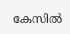കേസില്‍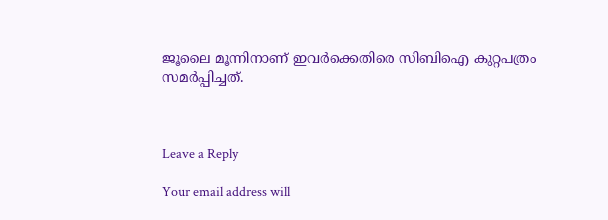ജൂലൈ മൂന്നിനാണ് ഇവര്‍ക്കെതിരെ സിബിഐ കുറ്റപത്രം സമര്‍പ്പിച്ചത്.



Leave a Reply

Your email address will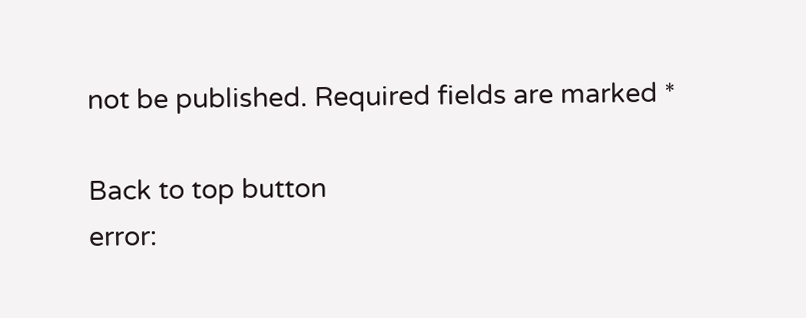not be published. Required fields are marked *

Back to top button
error: